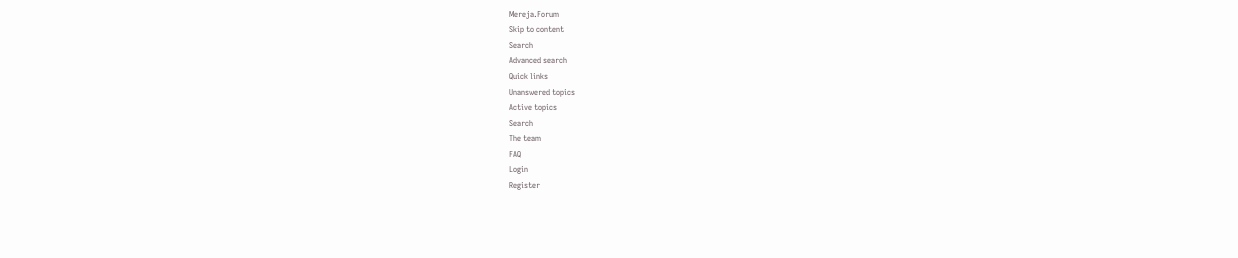Mereja.Forum
Skip to content
Search
Advanced search
Quick links
Unanswered topics
Active topics
Search
The team
FAQ
Login
Register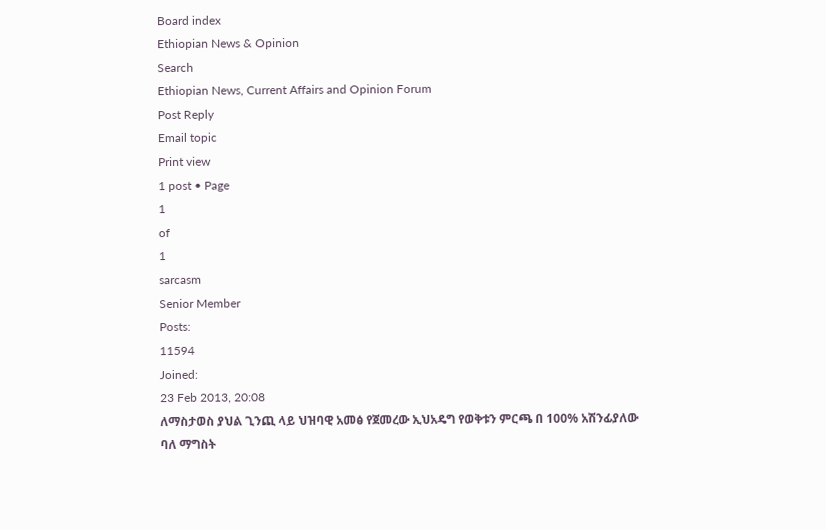Board index
Ethiopian News & Opinion
Search
Ethiopian News, Current Affairs and Opinion Forum
Post Reply
Email topic
Print view
1 post • Page
1
of
1
sarcasm
Senior Member
Posts:
11594
Joined:
23 Feb 2013, 20:08
ለማስታወስ ያህል ጊንጪ ላይ ህዝባዊ አመፅ የጀመረው ኢህአዴግ የወቅቱን ምርጫ በ 100% አሽንፊያለው ባለ ማግስት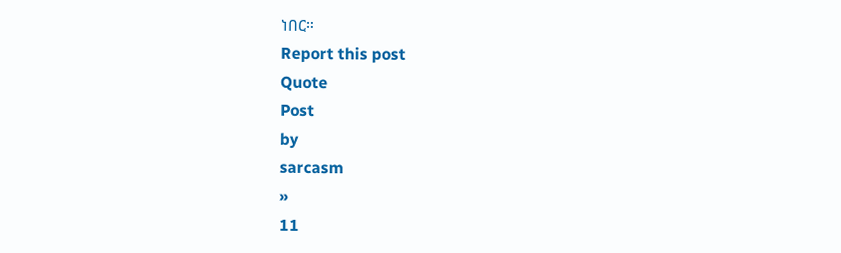ነበር።
Report this post
Quote
Post
by
sarcasm
»
11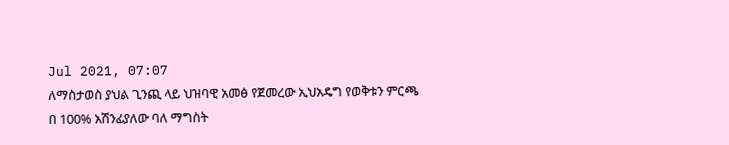Jul 2021, 07:07
ለማስታወስ ያህል ጊንጪ ላይ ህዝባዊ አመፅ የጀመረው ኢህአዴግ የወቅቱን ምርጫ በ 100% አሽንፊያለው ባለ ማግስት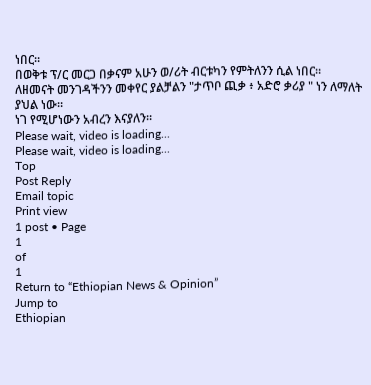ነበር።
በወቅቱ ፕ/ር መርጋ በቃናም አሁን ወ/ሪት ብርቱካን የምትለንን ሲል ነበር።
ለዘመናት መንገዳችንን መቀየር ያልቻልን "ታጥቦ ጪቃ ፥ አድሮ ቃሪያ " ነን ለማለት ያህል ነው።
ነገ የሚሆነውን አብረን እናያለን።
Please wait, video is loading...
Please wait, video is loading...
Top
Post Reply
Email topic
Print view
1 post • Page
1
of
1
Return to “Ethiopian News & Opinion”
Jump to
Ethiopian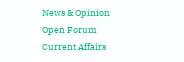News & Opinion
Open Forum
Current Affairs